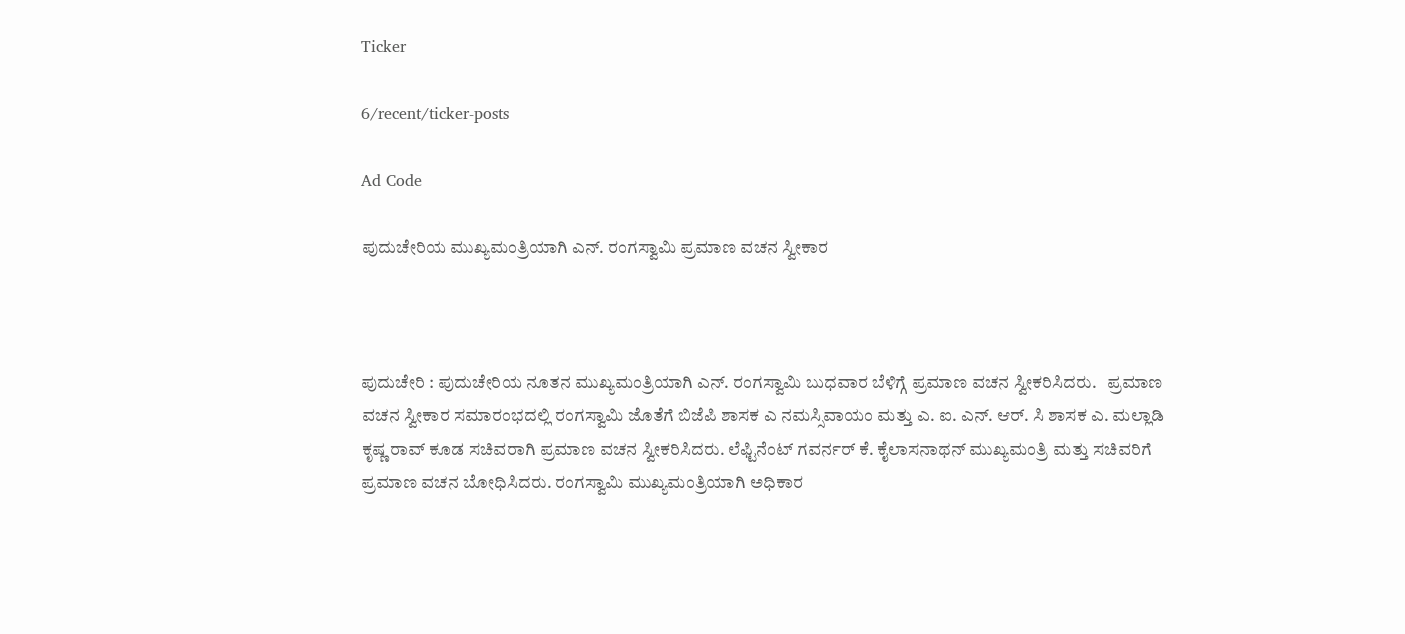Ticker

6/recent/ticker-posts

Ad Code

ಪುದುಚೇರಿಯ ಮುಖ್ಯಮಂತ್ರಿಯಾಗಿ ಎನ್. ರಂಗಸ್ವಾಮಿ ಪ್ರಮಾಣ ವಚನ ಸ್ವೀಕಾರ



ಪುದುಚೇರಿ : ಪುದುಚೇರಿಯ ನೂತನ ಮುಖ್ಯಮಂತ್ರಿಯಾಗಿ ಎನ್. ರಂಗಸ್ವಾಮಿ ಬುಧವಾರ ಬೆಳಿಗ್ಗೆ ಪ್ರಮಾಣ ವಚನ ಸ್ವೀಕರಿಸಿದರು.   ಪ್ರಮಾಣ ವಚನ ಸ್ವೀಕಾರ ಸಮಾರಂಭದಲ್ಲಿ ರಂಗಸ್ವಾಮಿ ಜೊತೆಗೆ ಬಿಜೆಪಿ ಶಾಸಕ ಎ ನಮಸ್ಸಿವಾಯಂ ಮತ್ತು ಎ. ಐ. ಎನ್. ಆರ್. ಸಿ ಶಾಸಕ ಎ. ಮಲ್ಲಾಡಿ ಕೃಷ್ಣ ರಾವ್ ಕೂಡ ಸಚಿವರಾಗಿ ಪ್ರಮಾಣ ವಚನ ಸ್ವೀಕರಿಸಿದರು. ಲೆಫ್ಟಿನೆಂಟ್ ಗವರ್ನರ್ ಕೆ. ಕೈಲಾಸನಾಥನ್ ಮುಖ್ಯಮಂತ್ರಿ ಮತ್ತು ಸಚಿವರಿಗೆ ಪ್ರಮಾಣ ವಚನ ಬೋಧಿಸಿದರು. ರಂಗಸ್ವಾಮಿ ಮುಖ್ಯಮಂತ್ರಿಯಾಗಿ ಅಧಿಕಾರ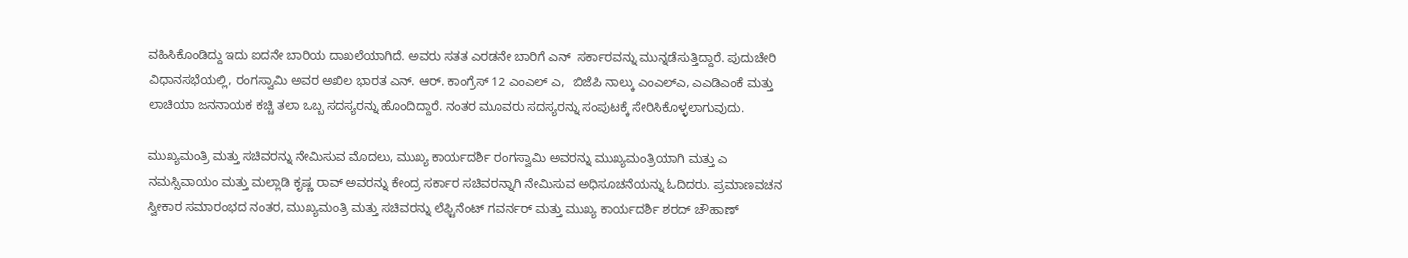ವಹಿಸಿಕೊಂಡಿದ್ದು ಇದು ಐದನೇ ಬಾರಿಯ ದಾಖಲೆಯಾಗಿದೆ. ಅವರು ಸತತ ಎರಡನೇ ಬಾರಿಗೆ ಎನ್  ಸರ್ಕಾರವನ್ನು ಮುನ್ನಡೆಸುತ್ತಿದ್ದಾರೆ. ಪುದುಚೇರಿ ವಿಧಾನಸಭೆಯಲ್ಲಿ, ರಂಗಸ್ವಾಮಿ ಅವರ ಅಖಿಲ ಭಾರತ ಎನ್. ಆರ್. ಕಾಂಗ್ರೆಸ್ 12 ಎಂಎಲ್ ಎ,  ಬಿಜೆಪಿ ನಾಲ್ಕು ಎಂಎಲ್ಎ, ಎಎಡಿಎಂಕೆ ಮತ್ತು ಲಾಚಿಯಾ ಜನನಾಯಕ ಕಚ್ಚಿ ತಲಾ ಒಬ್ಬ ಸದಸ್ಯರನ್ನು ಹೊಂದಿದ್ದಾರೆ. ನಂತರ ಮೂವರು ಸದಸ್ಯರನ್ನು ಸಂಪುಟಕ್ಕೆ ಸೇರಿಸಿಕೊಳ್ಳಲಾಗುವುದು.

ಮುಖ್ಯಮಂತ್ರಿ ಮತ್ತು ಸಚಿವರನ್ನು ನೇಮಿಸುವ ಮೊದಲು, ಮುಖ್ಯ ಕಾರ್ಯದರ್ಶಿ ರಂಗಸ್ವಾಮಿ ಅವರನ್ನು ಮುಖ್ಯಮಂತ್ರಿಯಾಗಿ ಮತ್ತು ಎ ನಮಸ್ಸಿವಾಯಂ ಮತ್ತು ಮಲ್ಲಾಡಿ ಕೃಷ್ಣ ರಾವ್ ಅವರನ್ನು ಕೇಂದ್ರ ಸರ್ಕಾರ ಸಚಿವರನ್ನಾಗಿ ನೇಮಿಸುವ ಅಧಿಸೂಚನೆಯನ್ನು ಓದಿದರು. ಪ್ರಮಾಣವಚನ ಸ್ವೀಕಾರ ಸಮಾರಂಭದ ನಂತರ, ಮುಖ್ಯಮಂತ್ರಿ ಮತ್ತು ಸಚಿವರನ್ನು ಲೆಫ್ಟಿನೆಂಟ್ ಗವರ್ನರ್ ಮತ್ತು ಮುಖ್ಯ ಕಾರ್ಯದರ್ಶಿ ಶರದ್ ಚೌಹಾಣ್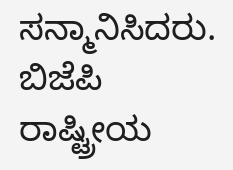ಸನ್ಮಾನಿಸಿದರು. ಬಿಜೆಪಿ ರಾಷ್ಟ್ರೀಯ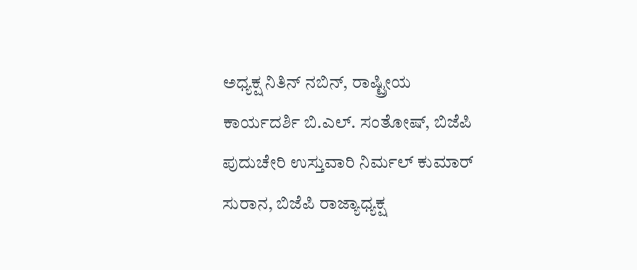ಅಧ್ಯಕ್ಷ ನಿತಿನ್ ನಬಿನ್, ರಾಷ್ಟ್ರೀಯ ಕಾರ್ಯದರ್ಶಿ ಬಿ.ಎಲ್. ಸಂತೋಷ್, ಬಿಜೆಪಿ ಪುದುಚೇರಿ ಉಸ್ತುವಾರಿ ನಿರ್ಮಲ್ ಕುಮಾರ್ ಸುರಾನ, ಬಿಜೆಪಿ ರಾಜ್ಯಾಧ್ಯಕ್ಷ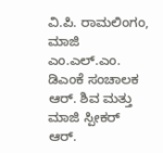ವಿ.ಪಿ. ರಾಮಲಿಂಗಂ, ಮಾಜಿ ಎಂ.ಎಲ್.ಎಂ. ಡಿಎಂಕೆ ಸಂಚಾಲಕ ಆರ್. ಶಿವ ಮತ್ತು ಮಾಜಿ ಸ್ಪೀಕರ್ ಆರ್.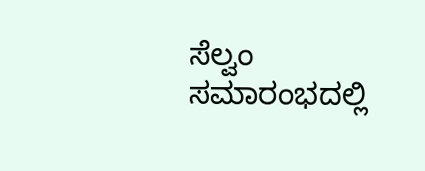ಸೆಲ್ವಂ ಸಮಾರಂಭದಲ್ಲಿ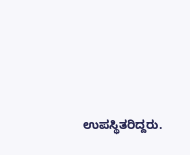ಉಪಸ್ಥಿತರಿದ್ದರು.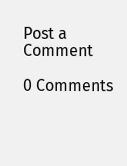Post a Comment

0 Comments